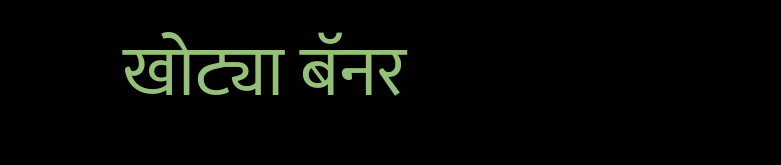खोट्या बॅनर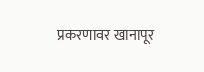प्रकरणावर खानापूर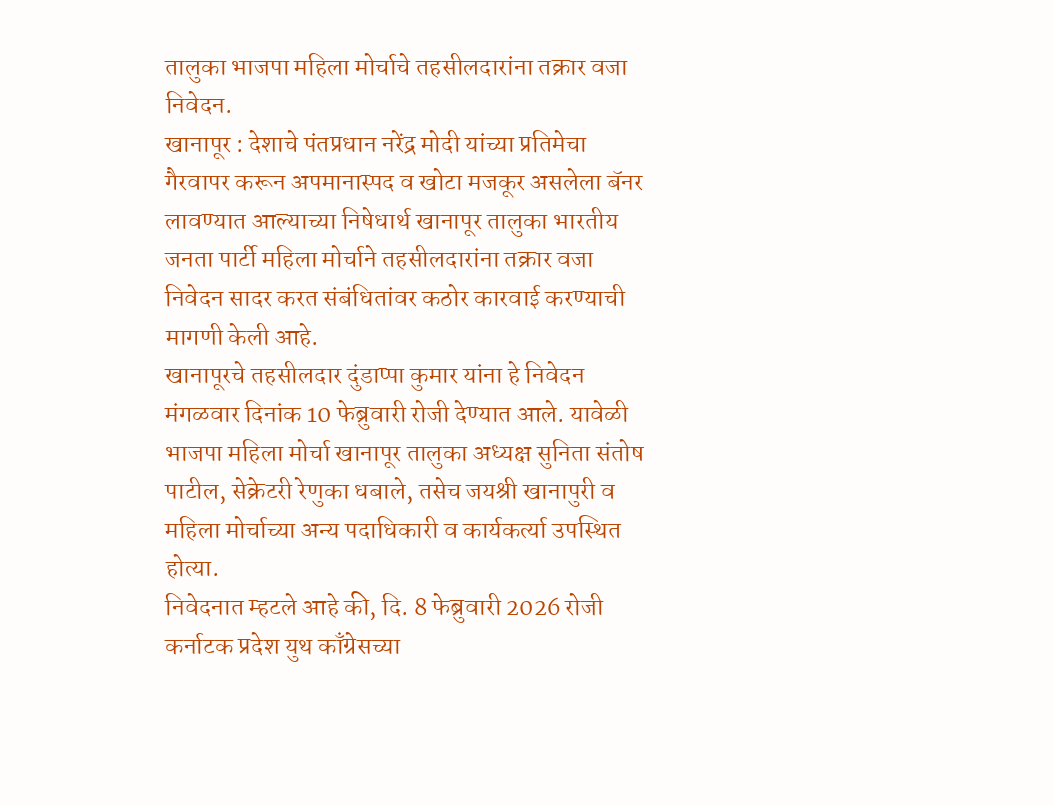तालुका भाजपा महिला मोर्चाचे तहसीलदारांना तक्रार वजा निवेदन.
खानापूर : देशाचे पंतप्रधान नरेंद्र मोदी यांच्या प्रतिमेचा गैरवापर करून अपमानास्पद व खोटा मजकूर असलेला बॅनर लावण्यात आल्याच्या निषेधार्थ खानापूर तालुका भारतीय जनता पार्टी महिला मोर्चाने तहसीलदारांना तक्रार वजा निवेदन सादर करत संबंधितांवर कठोर कारवाई करण्याची मागणी केली आहे.
खानापूरचे तहसीलदार दुंडाप्पा कुमार यांना हे निवेदन मंगळवार दिनांक 10 फेब्रुवारी रोजी देण्यात आले. यावेळी भाजपा महिला मोर्चा खानापूर तालुका अध्यक्ष सुनिता संतोष पाटील, सेक्रेटरी रेणुका धबाले, तसेच जयश्री खानापुरी व महिला मोर्चाच्या अन्य पदाधिकारी व कार्यकर्त्या उपस्थित होत्या.
निवेदनात म्हटले आहे की, दि. 8 फेब्रुवारी 2026 रोजी कर्नाटक प्रदेश युथ काँग्रेसच्या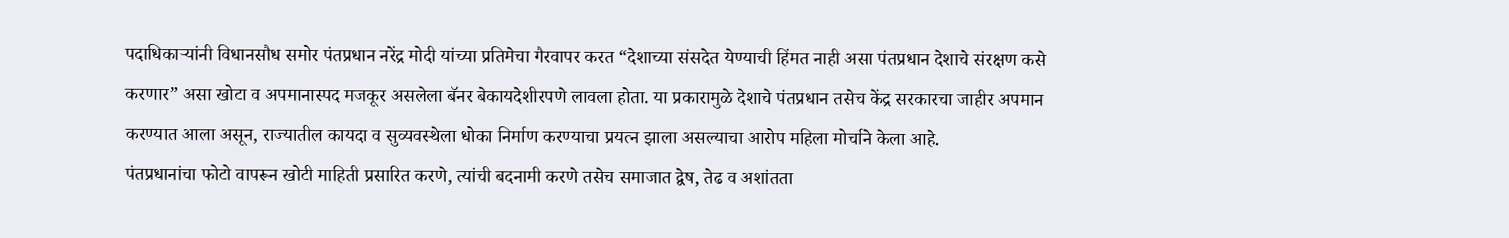पदाधिकाऱ्यांनी विधानसौध समोर पंतप्रधान नरेंद्र मोदी यांच्या प्रतिमेचा गैरवापर करत “देशाच्या संसदेत येण्याची हिंमत नाही असा पंतप्रधान देशाचे संरक्षण कसे करणार” असा खोटा व अपमानास्पद मजकूर असलेला बॅनर बेकायदेशीरपणे लावला होता. या प्रकारामुळे देशाचे पंतप्रधान तसेच केंद्र सरकारचा जाहीर अपमान करण्यात आला असून, राज्यातील कायदा व सुव्यवस्थेला धोका निर्माण करण्याचा प्रयत्न झाला असल्याचा आरोप महिला मोर्चाने केला आहे.
पंतप्रधानांचा फोटो वापरून खोटी माहिती प्रसारित करणे, त्यांची बदनामी करणे तसेच समाजात द्वेष, तेढ व अशांतता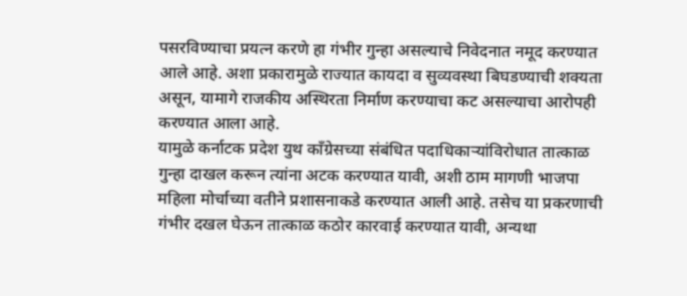पसरविण्याचा प्रयत्न करणे हा गंभीर गुन्हा असल्याचे निवेदनात नमूद करण्यात आले आहे. अशा प्रकारामुळे राज्यात कायदा व सुव्यवस्था बिघडण्याची शक्यता असून, यामागे राजकीय अस्थिरता निर्माण करण्याचा कट असल्याचा आरोपही करण्यात आला आहे.
यामुळे कर्नाटक प्रदेश युथ काँग्रेसच्या संबंधित पदाधिकाऱ्यांविरोधात तात्काळ गुन्हा दाखल करून त्यांना अटक करण्यात यावी, अशी ठाम मागणी भाजपा महिला मोर्चाच्या वतीने प्रशासनाकडे करण्यात आली आहे. तसेच या प्रकरणाची गंभीर दखल घेऊन तात्काळ कठोर कारवाई करण्यात यावी, अन्यथा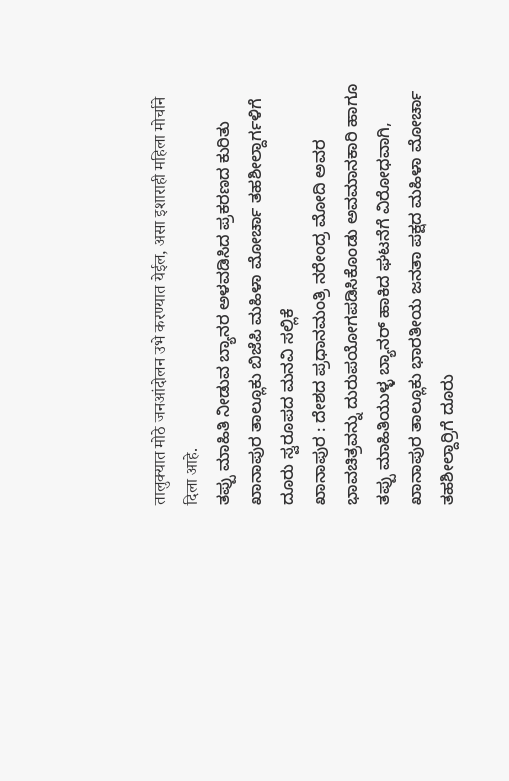तालुक्यात मोठे जनआंदोलन उभे करण्यात येईल, असा इशाराही महिला मोर्चाने दिला आहे.
ತಪ್ಪು ಮಾಹಿತಿ ನೀಡುವ ಬ್ಯಾನರ ಅಳವಡಿಸಿದ ಪ್ರಕರಣದ ಕುರಿತು ಖಾನಾಪುರ ತಾಲ್ಲೂಕು ಬಿಜೆಪಿ ಮಹಿಳಾ ಮೋರ್ಚಾ ತಹಶೀಲ್ದಾರ್ಗಳಿಗೆ ದೂರು ಸ್ವರೂಪದ ಮನವಿ ಸಲ್ಲಿಕೆ
ಖಾನಾಪುರ : ದೇಶದ ಪ್ರಧಾನಮಂತ್ರಿ ನರೇಂದ್ರ ಮೋದಿ ಅವರ ಭಾವಚಿತ್ರವನ್ನು ದುರುಪಯೋಗಪಡಿಸಿಕೊಂಡು ಅವಮಾನಕಾರಿ ಹಾಗೂ ತಪ್ಪು ಮಾಹಿತಿಯುಳ್ಳ ಬ್ಯಾನರ್ ಹಾಕಿದ ಘಟನೆಗೆ ವಿರೋಧವಾಗಿ, ಖಾನಾಪುರ ತಾಲ್ಲೂಕು ಭಾರತೀಯ ಜನತಾ ಪಕ್ಷದ ಮಹಿಳಾ ಮೋರ್ಚಾ ತಹಶೀಲ್ದಾರ್ರಿಗೆ ದೂರು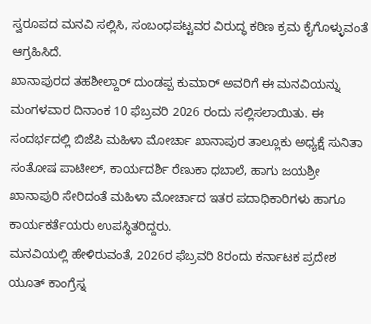ಸ್ವರೂಪದ ಮನವಿ ಸಲ್ಲಿಸಿ, ಸಂಬಂಧಪಟ್ಟವರ ವಿರುದ್ಧ ಕಠಿಣ ಕ್ರಮ ಕೈಗೊಳ್ಳುವಂತೆ ಆಗ್ರಹಿಸಿದೆ.
ಖಾನಾಪುರದ ತಹಶೀಲ್ದಾರ್ ದುಂಡಪ್ಪ ಕುಮಾರ್ ಅವರಿಗೆ ಈ ಮನವಿಯನ್ನು ಮಂಗಳವಾರ ದಿನಾಂಕ 10 ಫೆಬ್ರವರಿ 2026 ರಂದು ಸಲ್ಲಿಸಲಾಯಿತು. ಈ ಸಂದರ್ಭದಲ್ಲಿ ಬಿಜೆಪಿ ಮಹಿಳಾ ಮೋರ್ಚಾ ಖಾನಾಪುರ ತಾಲ್ಲೂಕು ಅಧ್ಯಕ್ಷೆ ಸುನಿತಾ ಸಂತೋಷ ಪಾಟೀಲ್, ಕಾರ್ಯದರ್ಶಿ ರೆಣುಕಾ ಧಬಾಲೆ, ಹಾಗು ಜಯಶ್ರೀ ಖಾನಾಪುರಿ ಸೇರಿದಂತೆ ಮಹಿಳಾ ಮೋರ್ಚಾದ ಇತರ ಪದಾಧಿಕಾರಿಗಳು ಹಾಗೂ ಕಾರ್ಯಕರ್ತೆಯರು ಉಪಸ್ಥಿತರಿದ್ದರು.
ಮನವಿಯಲ್ಲಿ ಹೇಳಿರುವಂತೆ, 2026ರ ಫೆಬ್ರವರಿ 8ರಂದು ಕರ್ನಾಟಕ ಪ್ರದೇಶ ಯೂತ್ ಕಾಂಗ್ರೆಸ್ನ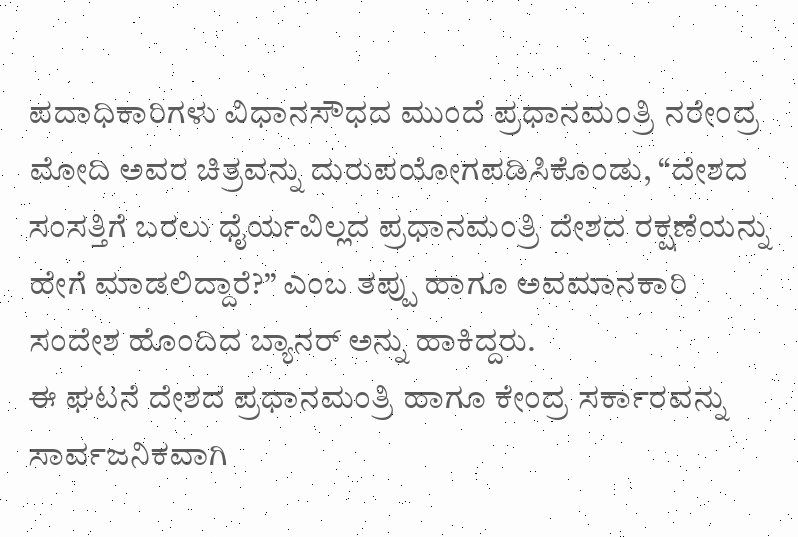ಪದಾಧಿಕಾರಿಗಳು ವಿಧಾನಸೌಧದ ಮುಂದೆ ಪ್ರಧಾನಮಂತ್ರಿ ನರೇಂದ್ರ ಮೋದಿ ಅವರ ಚಿತ್ರವನ್ನು ದುರುಪಯೋಗಪಡಿಸಿಕೊಂಡು, “ದೇಶದ ಸಂಸತ್ತಿಗೆ ಬರಲು ಧೈರ್ಯವಿಲ್ಲದ ಪ್ರಧಾನಮಂತ್ರಿ ದೇಶದ ರಕ್ಷಣೆಯನ್ನು ಹೇಗೆ ಮಾಡಲಿದ್ದಾರೆ?” ಎಂಬ ತಪ್ಪು ಹಾಗೂ ಅವಮಾನಕಾರಿ ಸಂದೇಶ ಹೊಂದಿದ ಬ್ಯಾನರ್ ಅನ್ನು ಹಾಕಿದ್ದರು.
ಈ ಘಟನೆ ದೇಶದ ಪ್ರಧಾನಮಂತ್ರಿ ಹಾಗೂ ಕೇಂದ್ರ ಸರ್ಕಾರವನ್ನು ಸಾರ್ವಜನಿಕವಾಗಿ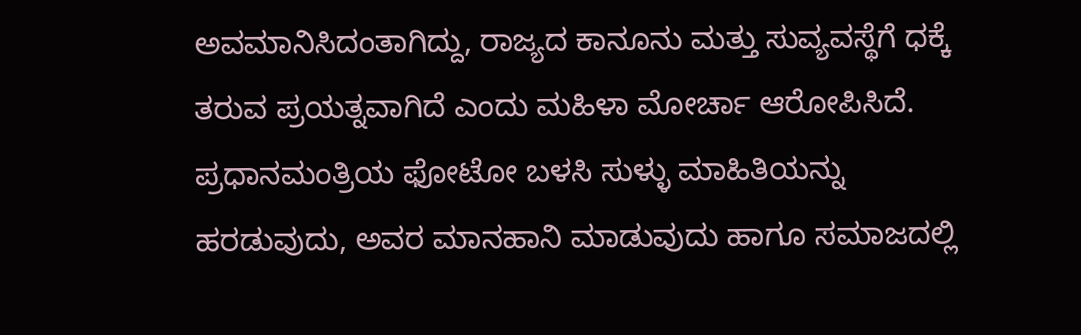ಅವಮಾನಿಸಿದಂತಾಗಿದ್ದು, ರಾಜ್ಯದ ಕಾನೂನು ಮತ್ತು ಸುವ್ಯವಸ್ಥೆಗೆ ಧಕ್ಕೆ ತರುವ ಪ್ರಯತ್ನವಾಗಿದೆ ಎಂದು ಮಹಿಳಾ ಮೋರ್ಚಾ ಆರೋಪಿಸಿದೆ.
ಪ್ರಧಾನಮಂತ್ರಿಯ ಫೋಟೋ ಬಳಸಿ ಸುಳ್ಳು ಮಾಹಿತಿಯನ್ನು ಹರಡುವುದು, ಅವರ ಮಾನಹಾನಿ ಮಾಡುವುದು ಹಾಗೂ ಸಮಾಜದಲ್ಲಿ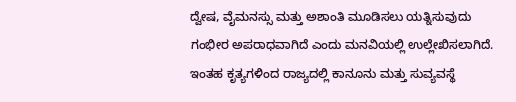ದ್ವೇಷ, ವೈಮನಸ್ಸು ಮತ್ತು ಅಶಾಂತಿ ಮೂಡಿಸಲು ಯತ್ನಿಸುವುದು ಗಂಭೀರ ಅಪರಾಧವಾಗಿದೆ ಎಂದು ಮನವಿಯಲ್ಲಿ ಉಲ್ಲೇಖಿಸಲಾಗಿದೆ. ಇಂತಹ ಕೃತ್ಯಗಳಿಂದ ರಾಜ್ಯದಲ್ಲಿ ಕಾನೂನು ಮತ್ತು ಸುವ್ಯವಸ್ಥೆ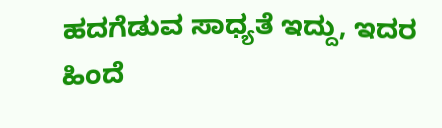ಹದಗೆಡುವ ಸಾಧ್ಯತೆ ಇದ್ದು, ಇದರ ಹಿಂದೆ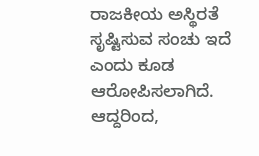ರಾಜಕೀಯ ಅಸ್ಥಿರತೆ ಸೃಷ್ಟಿಸುವ ಸಂಚು ಇದೆ ಎಂದು ಕೂಡ ಆರೋಪಿಸಲಾಗಿದೆ.
ಆದ್ದರಿಂದ,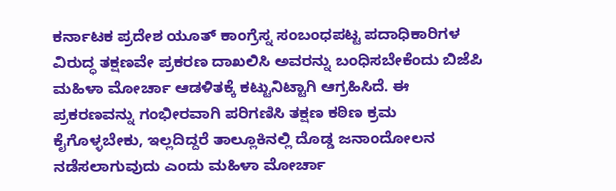ಕರ್ನಾಟಕ ಪ್ರದೇಶ ಯೂತ್ ಕಾಂಗ್ರೆಸ್ನ ಸಂಬಂಧಪಟ್ಟ ಪದಾಧಿಕಾರಿಗಳ ವಿರುದ್ಧ ತಕ್ಷಣವೇ ಪ್ರಕರಣ ದಾಖಲಿಸಿ ಅವರನ್ನು ಬಂಧಿಸಬೇಕೆಂದು ಬಿಜೆಪಿ ಮಹಿಳಾ ಮೋರ್ಚಾ ಆಡಳಿತಕ್ಕೆ ಕಟ್ಟುನಿಟ್ಟಾಗಿ ಆಗ್ರಹಿಸಿದೆ. ಈ ಪ್ರಕರಣವನ್ನು ಗಂಭೀರವಾಗಿ ಪರಿಗಣಿಸಿ ತಕ್ಷಣ ಕಠಿಣ ಕ್ರಮ ಕೈಗೊಳ್ಳಬೇಕು, ಇಲ್ಲದಿದ್ದರೆ ತಾಲ್ಲೂಕಿನಲ್ಲಿ ದೊಡ್ಡ ಜನಾಂದೋಲನ ನಡೆಸಲಾಗುವುದು ಎಂದು ಮಹಿಳಾ ಮೋರ್ಚಾ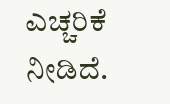ಎಚ್ಚರಿಕೆ ನೀಡಿದೆ.